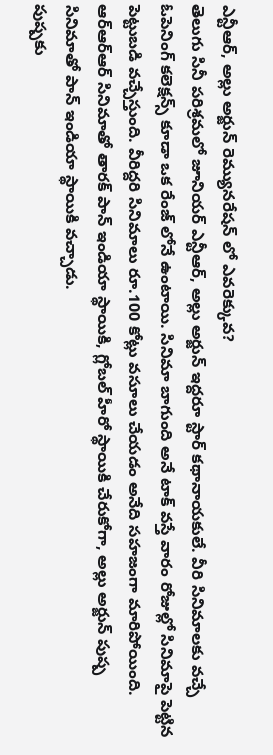ఎన్టీఆర్, అల్లు అర్జున్ రెమ్యునరేషన్ లో ఎవరెక్కువ?
తెలుగు సినీ పరిశ్రమలో జూనియర్ ఎన్టీఆర్, అల్లు అర్జున్ ఇద్దరూ స్టార్ కథానాయకులే. వీరి సినిమాలకు వచ్చే ఓపెనింగ్ కలెక్షన్స్ కూడా ఒక రేంజ్ లోనే ఉంటాయి. సినిమా బాగుంది అనే టాక్ వస్తే వారం రోజుల్లో సినిమాపై పెట్టిన పెట్టుబడి వచ్చేస్తుంది. వీరిద్దరి సినిమాలు రూ.100 కోట్లు వసూలు చేయడం అనేది సహజంగా మారిపోయింది. ఆర్ఆర్ఆర్ సినిమాతో తారక్ పాన్ ఇండియా స్థాయికి, గ్లోబల్ హీరో స్థాయికి చేరుకోగా, అల్లు అర్జున్ పుష్ప సినిమాతో పాన్ ఇండియా స్థాయికి వచ్చాడు.
పుష్పకు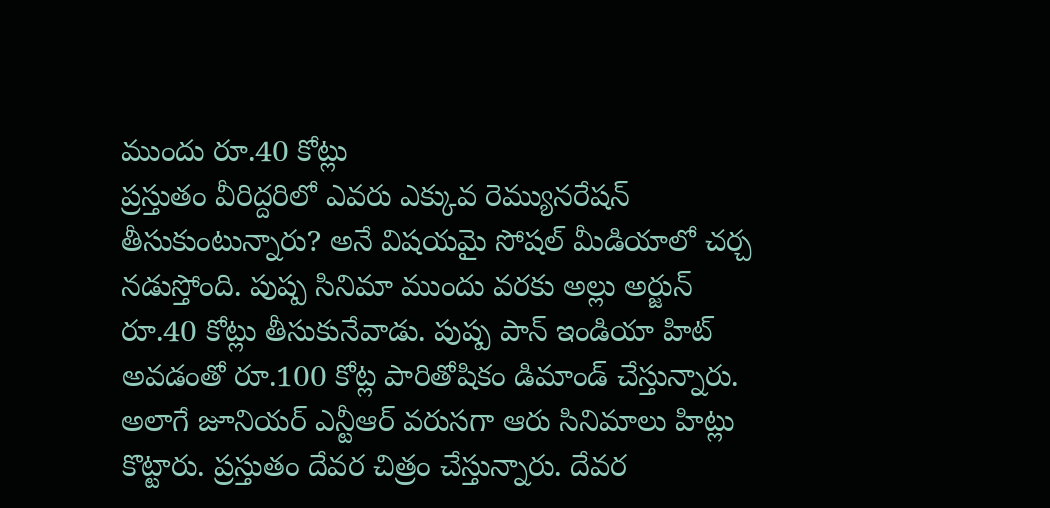ముందు రూ.40 కోట్లు
ప్రస్తుతం వీరిద్దరిలో ఎవరు ఎక్కువ రెమ్యునరేషన్ తీసుకుంటున్నారు? అనే విషయమై సోషల్ మీడియాలో చర్చ నడుస్తోంది. పుష్ప సినిమా ముందు వరకు అల్లు అర్జున్ రూ.40 కోట్లు తీసుకునేవాడు. పుష్ప పాన్ ఇండియా హిట్ అవడంతో రూ.100 కోట్ల పారితోషికం డిమాండ్ చేస్తున్నారు. అలాగే జూనియర్ ఎన్టీఆర్ వరుసగా ఆరు సినిమాలు హిట్లు కొట్టారు. ప్రస్తుతం దేవర చిత్రం చేస్తున్నారు. దేవర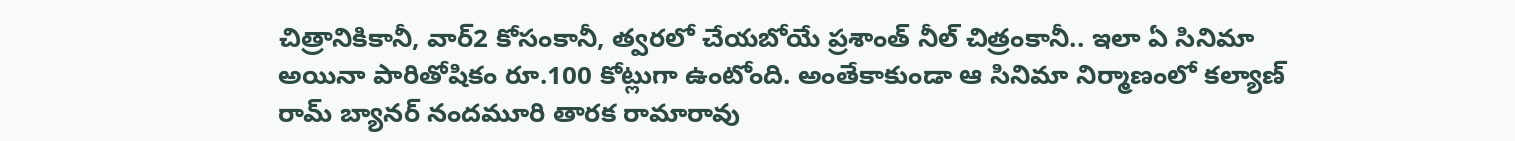చిత్రానికికానీ, వార్2 కోసంకానీ, త్వరలో చేయబోయే ప్రశాంత్ నీల్ చిత్రంకానీ.. ఇలా ఏ సినిమా అయినా పారితోషికం రూ.100 కోట్లుగా ఉంటోంది. అంతేకాకుండా ఆ సినిమా నిర్మాణంలో కల్యాణ్ రామ్ బ్యానర్ నందమూరి తారక రామారావు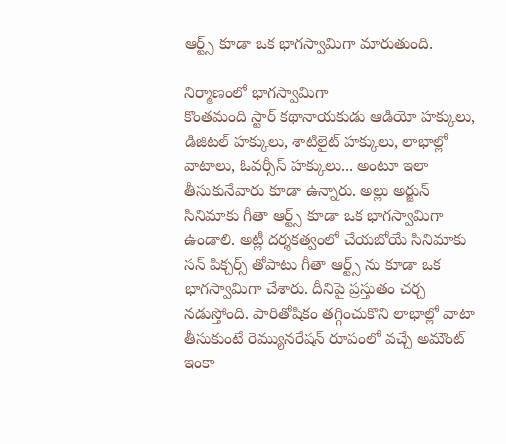ఆర్ట్స్ కూడా ఒక భాగస్వామిగా మారుతుంది.

నిర్మాణంలో భాగస్వామిగా
కొంతమంది స్టార్ కథానాయకుడు ఆడియో హక్కులు, డిజిటల్ హక్కులు, శాటిలైట్ హక్కులు, లాభాల్లో వాటాలు, ఓవర్సీస్ హక్కులు... అంటూ ఇలా తీసుకునేవారు కూడా ఉన్నారు. అల్లు అర్జున్ సినిమాకు గీతా ఆర్ట్స్ కూడా ఒక భాగస్వామిగా ఉండాలి. అట్లీ దర్శకత్వంలో చేయబోయే సినిమాకు సన్ పిక్చర్స్ తోపాటు గీతా ఆర్ట్స్ ను కూడా ఒక భాగస్వామిగా చేశారు. దీనిపై ప్రస్తుతం చర్చ నడుస్తోంది. పారితోషికం తగ్గించుకొని లాభాల్లో వాటా తీసుకుంటే రెమ్యునరేషన్ రూపంలో వచ్చే అమౌంట్ ఇంకా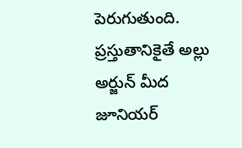పెరుగుతుంది. ప్రస్తుతానికైతే అల్లు అర్జున్ మీద జూనియర్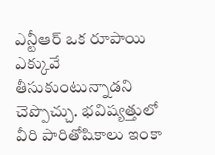ఎన్టీఆర్ ఒక రూపాయి ఎక్కువే తీసుకుంటున్నాడని చెప్పొచ్చు. భవిష్యత్తులో వీరి పారితోషికాలు ఇంకా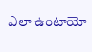ఎలా ఉంటాయో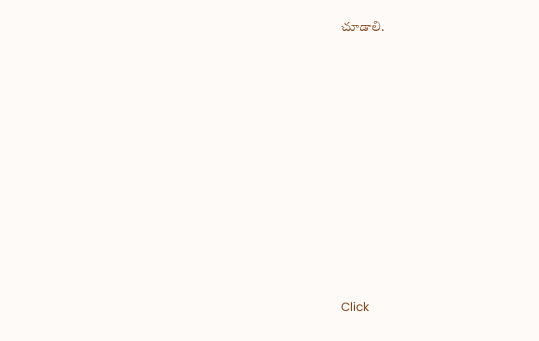చూడాలి.












Click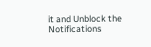it and Unblock the Notifications